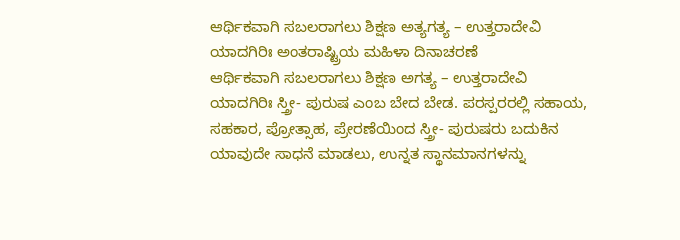ಆರ್ಥಿಕವಾಗಿ ಸಬಲರಾಗಲು ಶಿಕ್ಷಣ ಅತ್ಯಗತ್ಯ – ಉತ್ತರಾದೇವಿ
ಯಾದಗಿರಿಃ ಅಂತರಾಷ್ಟ್ರಿಯ ಮಹಿಳಾ ದಿನಾಚರಣೆ
ಆರ್ಥಿಕವಾಗಿ ಸಬಲರಾಗಲು ಶಿಕ್ಷಣ ಅಗತ್ಯ – ಉತ್ತರಾದೇವಿ
ಯಾದಗಿರಿಃ ಸ್ತ್ರೀ- ಪುರುಷ ಎಂಬ ಬೇದ ಬೇಡ. ಪರಸ್ಪರರಲ್ಲಿ ಸಹಾಯ, ಸಹಕಾರ, ಪ್ರೋತ್ಸಾಹ, ಪ್ರೇರಣೆಯಿಂದ ಸ್ತ್ರೀ- ಪುರುಷರು ಬದುಕಿನ ಯಾವುದೇ ಸಾಧನೆ ಮಾಡಲು, ಉನ್ನತ ಸ್ಥಾನಮಾನಗಳನ್ನು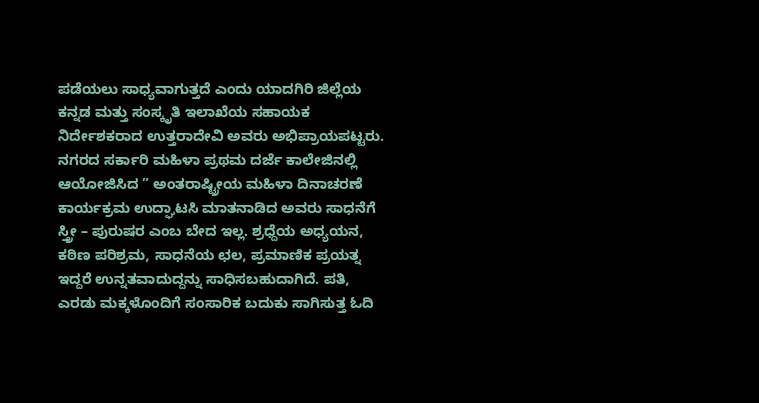ಪಡೆಯಲು ಸಾಧ್ಯವಾಗುತ್ತದೆ ಎಂದು ಯಾದಗಿರಿ ಜಿಲ್ಲೆಯ ಕನ್ನಡ ಮತ್ತು ಸಂಸ್ಕೃತಿ ಇಲಾಖೆಯ ಸಹಾಯಕ ನಿರ್ದೇಶಕರಾದ ಉತ್ತರಾದೇವಿ ಅವರು ಅಭಿಪ್ರಾಯಪಟ್ಟರು.
ನಗರದ ಸರ್ಕಾರಿ ಮಹಿಳಾ ಪ್ರಥಮ ದರ್ಜೆ ಕಾಲೇಜಿನಲ್ಲಿ ಆಯೋಜಿಸಿದ ” ಅಂತರಾಷ್ಟ್ರೀಯ ಮಹಿಳಾ ದಿನಾಚರಣೆ ಕಾರ್ಯಕ್ರಮ ಉದ್ಘಾಟಸಿ ಮಾತನಾಡಿದ ಅವರು ಸಾಧನೆಗೆ ಸ್ತ್ರೀ – ಪುರುಷರ ಎಂಬ ಬೇದ ಇಲ್ಲ. ಶ್ರಧ್ದೆಯ ಅಧ್ಯಯನ, ಕಠಿಣ ಪರಿಶ್ರಮ, ಸಾಧನೆಯ ಛಲ, ಪ್ರಮಾಣಿಕ ಪ್ರಯತ್ನ ಇದ್ದರೆ ಉನ್ನತವಾದುದ್ದನ್ನು ಸಾಧಿಸಬಹುದಾಗಿದೆ. ಪತಿ, ಎರಡು ಮಕ್ಕಳೊಂದಿಗೆ ಸಂಸಾರಿಕ ಬದುಕು ಸಾಗಿಸುತ್ತ ಓದಿ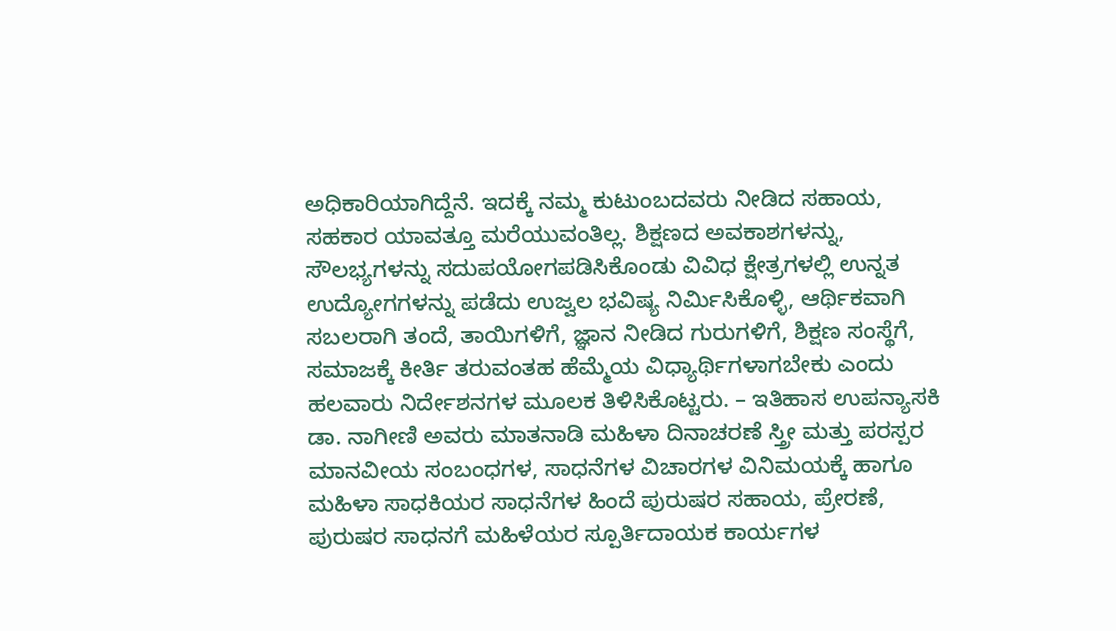ಅಧಿಕಾರಿಯಾಗಿದ್ದೆನೆ. ಇದಕ್ಕೆ ನಮ್ಮ ಕುಟುಂಬದವರು ನೀಡಿದ ಸಹಾಯ, ಸಹಕಾರ ಯಾವತ್ತೂ ಮರೆಯುವಂತಿಲ್ಲ. ಶಿಕ್ಷಣದ ಅವಕಾಶಗಳನ್ನು, ಸೌಲಭ್ಯಗಳನ್ನು ಸದುಪಯೋಗಪಡಿಸಿಕೊಂಡು ವಿವಿಧ ಕ್ಷೇತ್ರಗಳಲ್ಲಿ ಉನ್ನತ ಉದ್ಯೋಗಗಳನ್ನು ಪಡೆದು ಉಜ್ವಲ ಭವಿಷ್ಯ ನಿರ್ಮಿಸಿಕೊಳ್ಳಿ, ಆರ್ಥಿಕವಾಗಿ ಸಬಲರಾಗಿ ತಂದೆ, ತಾಯಿಗಳಿಗೆ, ಜ್ಞಾನ ನೀಡಿದ ಗುರುಗಳಿಗೆ, ಶಿಕ್ಷಣ ಸಂಸ್ಥೆಗೆ, ಸಮಾಜಕ್ಕೆ ಕೀರ್ತಿ ತರುವಂತಹ ಹೆಮ್ಮೆಯ ವಿಧ್ಯಾರ್ಥಿಗಳಾಗಬೇಕು ಎಂದು ಹಲವಾರು ನಿರ್ದೇಶನಗಳ ಮೂಲಕ ತಿಳಿಸಿಕೊಟ್ಟರು. – ಇತಿಹಾಸ ಉಪನ್ಯಾಸಕಿ ಡಾ. ನಾಗೀಣಿ ಅವರು ಮಾತನಾಡಿ ಮಹಿಳಾ ದಿನಾಚರಣೆ ಸ್ತ್ರೀ ಮತ್ತು ಪರಸ್ಪರ ಮಾನವೀಯ ಸಂಬಂಧಗಳ, ಸಾಧನೆಗಳ ವಿಚಾರಗಳ ವಿನಿಮಯಕ್ಕೆ ಹಾಗೂ ಮಹಿಳಾ ಸಾಧಕಿಯರ ಸಾಧನೆಗಳ ಹಿಂದೆ ಪುರುಷರ ಸಹಾಯ, ಪ್ರೇರಣೆ, ಪುರುಷರ ಸಾಧನಗೆ ಮಹಿಳೆಯರ ಸ್ಪೂರ್ತಿದಾಯಕ ಕಾರ್ಯಗಳ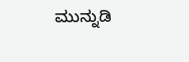ಮುನ್ನುಡಿ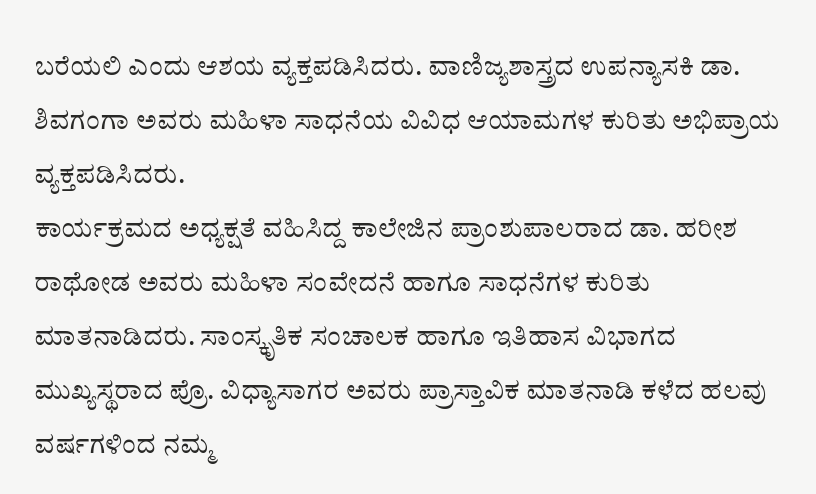ಬರೆಯಲಿ ಎಂದು ಆಶಯ ವ್ಯಕ್ತಪಡಿಸಿದರು. ವಾಣಿಜ್ಯಶಾಸ್ತ್ರದ ಉಪನ್ಯಾಸಕಿ ಡಾ. ಶಿವಗಂಗಾ ಅವರು ಮಹಿಳಾ ಸಾಧನೆಯ ವಿವಿಧ ಆಯಾಮಗಳ ಕುರಿತು ಅಭಿಪ್ರಾಯ ವ್ಯಕ್ತಪಡಿಸಿದರು.
ಕಾರ್ಯಕ್ರಮದ ಅಧ್ಯಕ್ಷತೆ ವಹಿಸಿದ್ದ ಕಾಲೇಜಿನ ಪ್ರಾಂಶುಪಾಲರಾದ ಡಾ. ಹರೀಶ ರಾಥೋಡ ಅವರು ಮಹಿಳಾ ಸಂವೇದನೆ ಹಾಗೂ ಸಾಧನೆಗಳ ಕುರಿತು ಮಾತನಾಡಿದರು. ಸಾಂಸ್ಕೃತಿಕ ಸಂಚಾಲಕ ಹಾಗೂ ಇತಿಹಾಸ ವಿಭಾಗದ ಮುಖ್ಯಸ್ಥರಾದ ಪ್ರೊ. ವಿಧ್ಯಾಸಾಗರ ಅವರು ಪ್ರಾಸ್ತಾವಿಕ ಮಾತನಾಡಿ ಕಳೆದ ಹಲವು ವರ್ಷಗಳಿಂದ ನಮ್ಮ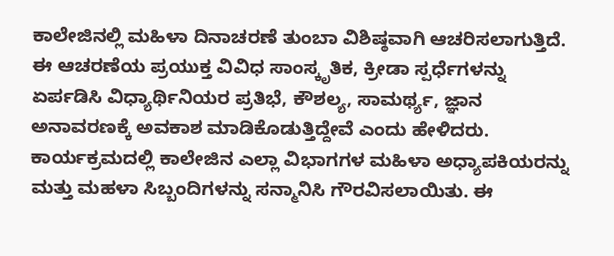ಕಾಲೇಜಿನಲ್ಲಿ ಮಹಿಳಾ ದಿನಾಚರಣೆ ತುಂಬಾ ವಿಶಿಷ್ಠವಾಗಿ ಆಚರಿಸಲಾಗುತ್ತಿದೆ. ಈ ಆಚರಣೆಯ ಪ್ರಯುಕ್ತ ವಿವಿಧ ಸಾಂಸ್ಕೃತಿಕ, ಕ್ರೀಡಾ ಸ್ಪರ್ಧೆಗಳನ್ನು ಏರ್ಪಡಿಸಿ ವಿಧ್ಯಾರ್ಥಿನಿಯರ ಪ್ರತಿಭೆ, ಕೌಶಲ್ಯ, ಸಾಮರ್ಥ್ಯ, ಜ್ಞಾನ ಅನಾವರಣಕ್ಕೆ ಅವಕಾಶ ಮಾಡಿಕೊಡುತ್ತಿದ್ದೇವೆ ಎಂದು ಹೇಳಿದರು. ಕಾರ್ಯಕ್ರಮದಲ್ಲಿ ಕಾಲೇಜಿನ ಎಲ್ಲಾ ವಿಭಾಗಗಳ ಮಹಿಳಾ ಅಧ್ಯಾಪಕಿಯರನ್ನು ಮತ್ತು ಮಹಳಾ ಸಿಬ್ಬಂದಿಗಳನ್ನು ಸನ್ಮಾನಿಸಿ ಗೌರವಿಸಲಾಯಿತು. ಈ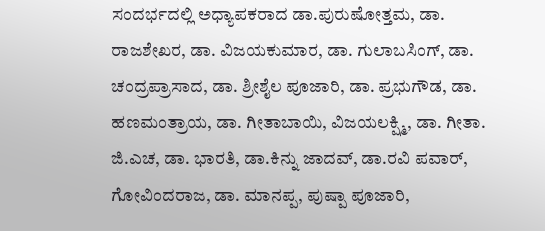ಸಂದರ್ಭದಲ್ಲಿ ಅಧ್ಯಾಪಕರಾದ ಡಾ.ಪುರುಷೋತ್ತಮ, ಡಾ. ರಾಜಶೇಖರ, ಡಾ. ವಿಜಯಕುಮಾರ, ಡಾ. ಗುಲಾಬಸಿಂಗ್, ಡಾ. ಚಂದ್ರಪ್ರಾಸಾದ, ಡಾ. ಶ್ರೀಶೈಲ ಪೂಜಾರಿ, ಡಾ. ಪ್ರಭುಗೌಡ, ಡಾ. ಹಣಮಂತ್ರಾಯ, ಡಾ. ಗೀತಾಬಾಯಿ, ವಿಜಯಲಕ್ಷ್ಮಿ, ಡಾ. ಗೀತಾ. ಜಿ.ಎಚ, ಡಾ. ಭಾರತಿ, ಡಾ.ಕಿನ್ನು ಜಾದವ್, ಡಾ.ರವಿ ಪವಾರ್, ಗೋವಿಂದರಾಜ, ಡಾ. ಮಾನಪ್ಪ, ಪುಷ್ಪಾ ಪೂಜಾರಿ,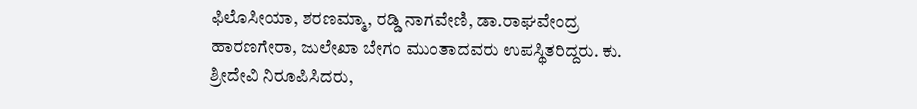ಫಿಲೊಸೀಯಾ, ಶರಣಮ್ಮಾ, ರಡ್ಡಿ ನಾಗವೇಣಿ, ಡಾ.ರಾಘವೇಂದ್ರ ಹಾರಣಗೇರಾ, ಜುಲೇಖಾ ಬೇಗಂ ಮುಂತಾದವರು ಉಪಸ್ಥಿತರಿದ್ದರು. ಕು. ಶ್ರೀದೇವಿ ನಿರೂಪಿಸಿದರು,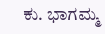ಕು. ಭಾಗಮ್ಮ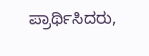ಪ್ರಾರ್ಥಿಸಿದರು,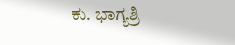ಕು. ಭಾಗ್ಯಶ್ರಿ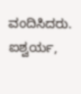ವಂದಿಸಿದರು. ಐಶ್ವರ್ಯ,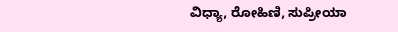ವಿಧ್ಯಾ, ರೋಹಿಣಿ, ಸುಪ್ರೀಯಾ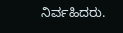ನಿರ್ವಹಿದರು.